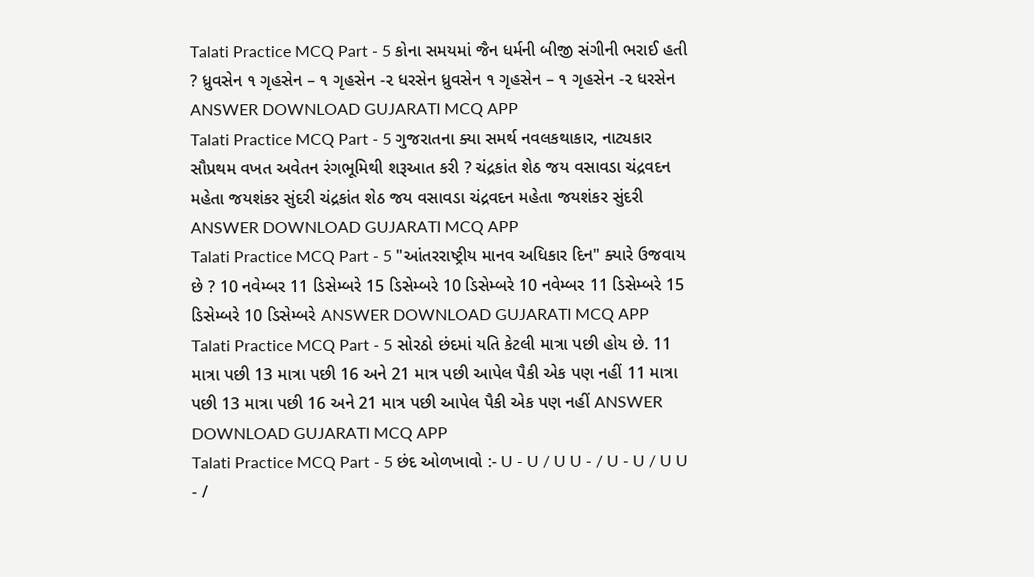Talati Practice MCQ Part - 5 કોના સમયમાં જૈન ધર્મની બીજી સંગીની ભરાઈ હતી ? ધ્રુવસેન ૧ ગૃહસેન – ૧ ગૃહસેન -૨ ધરસેન ધ્રુવસેન ૧ ગૃહસેન – ૧ ગૃહસેન -૨ ધરસેન ANSWER DOWNLOAD GUJARATI MCQ APP
Talati Practice MCQ Part - 5 ગુજરાતના ક્યા સમર્થ નવલકથાકાર, નાટ્યકાર સૌપ્રથમ વખત અવેતન રંગભૂમિથી શરૂઆત કરી ? ચંદ્રકાંત શેઠ જય વસાવડા ચંદ્રવદન મહેતા જયશંકર સુંદરી ચંદ્રકાંત શેઠ જય વસાવડા ચંદ્રવદન મહેતા જયશંકર સુંદરી ANSWER DOWNLOAD GUJARATI MCQ APP
Talati Practice MCQ Part - 5 "આંતરરાષ્ટ્રીય માનવ અધિકાર દિન" ક્યારે ઉજવાય છે ? 10 નવેમ્બર 11 ડિસેમ્બરે 15 ડિસેમ્બરે 10 ડિસેમ્બરે 10 નવેમ્બર 11 ડિસેમ્બરે 15 ડિસેમ્બરે 10 ડિસેમ્બરે ANSWER DOWNLOAD GUJARATI MCQ APP
Talati Practice MCQ Part - 5 સોરઠો છંદમાં યતિ કેટલી માત્રા પછી હોય છે. 11 માત્રા પછી 13 માત્રા પછી 16 અને 21 માત્ર પછી આપેલ પૈકી એક પણ નહીં 11 માત્રા પછી 13 માત્રા પછી 16 અને 21 માત્ર પછી આપેલ પૈકી એક પણ નહીં ANSWER DOWNLOAD GUJARATI MCQ APP
Talati Practice MCQ Part - 5 છંદ ઓળખાવો :- U - U / U U - / U - U / U U - /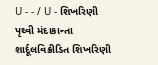U - - / U - શિખરિણી પૃથ્વી મંદાકાન્તા શાર્દૂલવિક્રીડિત શિખરિણી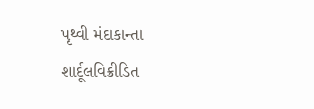પૃથ્વી મંદાકાન્તા શાર્દૂલવિક્રીડિત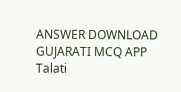ANSWER DOWNLOAD GUJARATI MCQ APP
Talati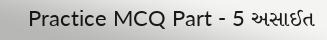Practice MCQ Part - 5 અસાઈત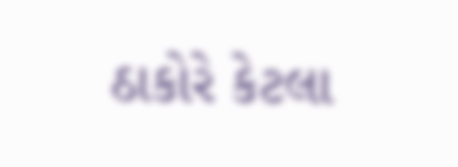ઠાકોરે કેટલા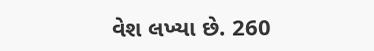વેશ લખ્યા છે. 260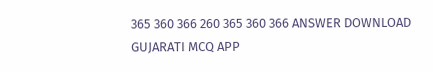365 360 366 260 365 360 366 ANSWER DOWNLOAD GUJARATI MCQ APP